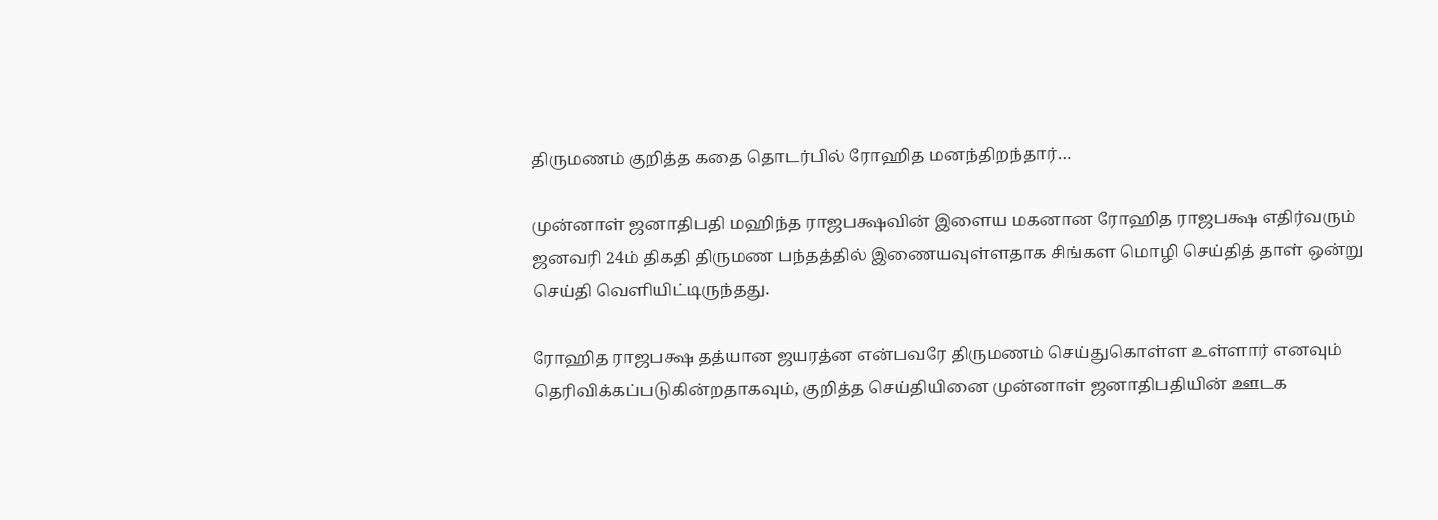திருமணம் குறித்த கதை தொடர்பில் ரோஹித மனந்திறந்தார்…

முன்னாள் ஜனாதிபதி மஹிந்த ராஜபக்ஷவின் இளைய மகனான ரோஹித ராஜபக்ஷ எதிர்வரும் ஜனவரி 24ம் திகதி திருமண பந்தத்தில் இணையவுள்ளதாக சிங்கள மொழி செய்தித் தாள் ஒன்று செய்தி வெளியிட்டிருந்தது.

ரோஹித ராஜபக்ஷ தத்யான ஜயரத்ன என்பவரே திருமணம் செய்துகொள்ள உள்ளார் எனவும் தெரிவிக்கப்படுகின்றதாகவும், குறித்த செய்தியினை முன்னாள் ஜனாதிபதியின் ஊடக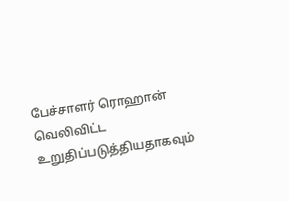பேச்சாளர் ரொஹான் வெலிவிட்ட உறுதிப்படுத்தியதாகவும்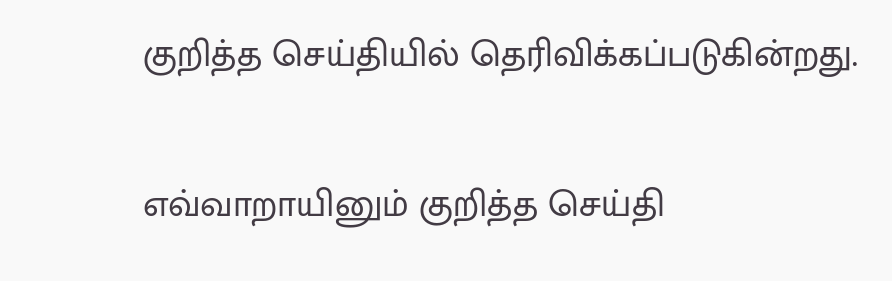குறித்த செய்தியில் தெரிவிக்கப்படுகின்றது.

எவ்வாறாயினும் குறித்த செய்தி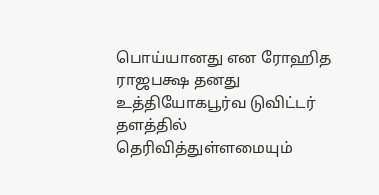பொய்யானது என ரோஹித ராஜபக்ஷ தனது உத்தியோகபூர்வ டுவிட்டர் தளத்தில் தெரிவித்துள்ளமையும்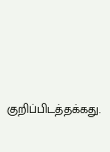குறிப்பிடத்தக்கது.